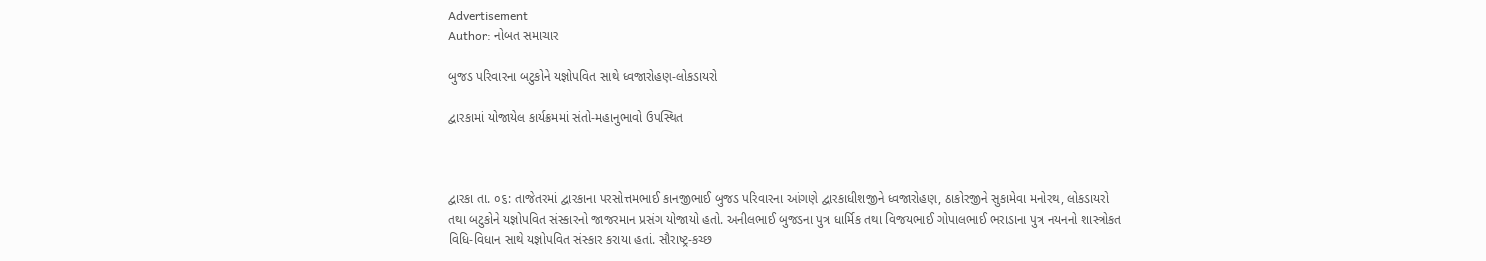Advertisement
Author: નોબત સમાચાર

બુજડ પરિવારના બટુકોને યજ્ઞોપવિત સાથે ધ્વજારોહણ-લોકડાયરો

દ્વારકામાં યોજાયેલ કાર્યક્રમમાં સંતો-મહાનુભાવો ઉપસ્થિત



દ્વારકા તા. ૦૬: તાજેતરમાં દ્વારકાના પરસોત્તમભાઈ કાનજીભાઈ બુજડ પરિવારના આંગણે દ્વારકાધીશજીને ધ્વજારોહણ, ઠાકોરજીને સુકામેવા મનોરથ, લોકડાયરો તથા બટુકોને યજ્ઞોપવિત સંસ્કારનો જાજરમાન પ્રસંગ યોજાયો હતો. અનીલભાઈ બુજડના પુત્ર ધાર્મિક તથા વિજયભાઈ ગોપાલભાઈ ભરાડાના પુત્ર નયનનો શાસ્ત્રોકત વિધિ-વિધાન સાથે યજ્ઞોપવિત સંસ્કાર કરાયા હતાં. સૌરાષ્ટ્ર-કચ્છ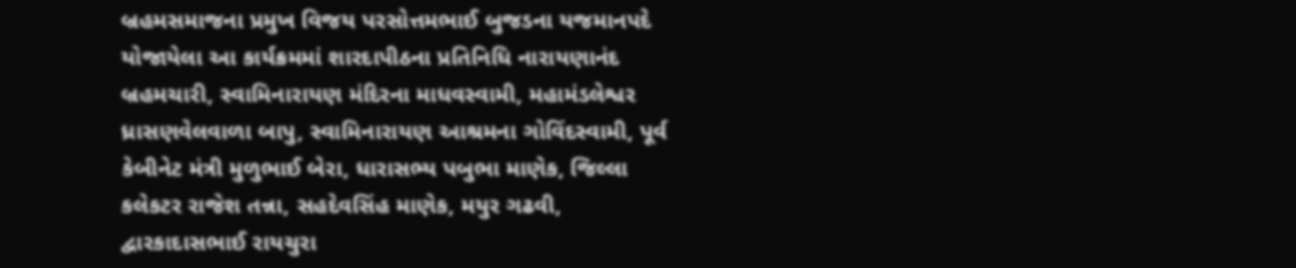બ્રહમસમાજના પ્રમુખ વિજય પરસોત્તમભાઈ બુજડના યજમાનપદે યોજાયેલા આ કાર્યક્રમમાં શારદાપીઠના પ્રતિનિધિ નારાયણાનંદ બ્રહમચારી, સ્વામિનારાયણ મંદિરના માધવસ્વામી, મહામંડલેશ્વર ધ્રાસણવેલવાળા બાપુ, સ્વામિનારાયણ આશ્રમના ગોવિંદસ્વામી, પૂર્વ કેબીનેટ મંત્રી મુળુભાઈ બેરા, ધારાસભ્ય પબુભા માણેક, જિલ્લા કલેકટર રાજેશ તન્ના, સહદેવસિંહ માણેક, મયુર ગઢવી, દ્વારકાદાસભાઈ રાયચુરા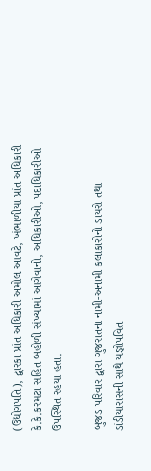(ઉદ્યોગપતિ), દ્વારકા પ્રાંત અધિકારી અમોલ આવટે, ખંભાળીયા પ્રાંત અધિકારી કે.કે.કરમટા સહિત બહોળી સંખ્યામાં આગેવાનો, અધિકારીઓ, પદાધિકારીઓ ઉપસ્થિત રહયા હતા.

બુજડ પરિવાર દ્વારા ગુજરાતના નામી-અનામી કલાકારોનો ડાયરો તથા ડાંડીયારાસની સાથે યજ્ઞોપવિત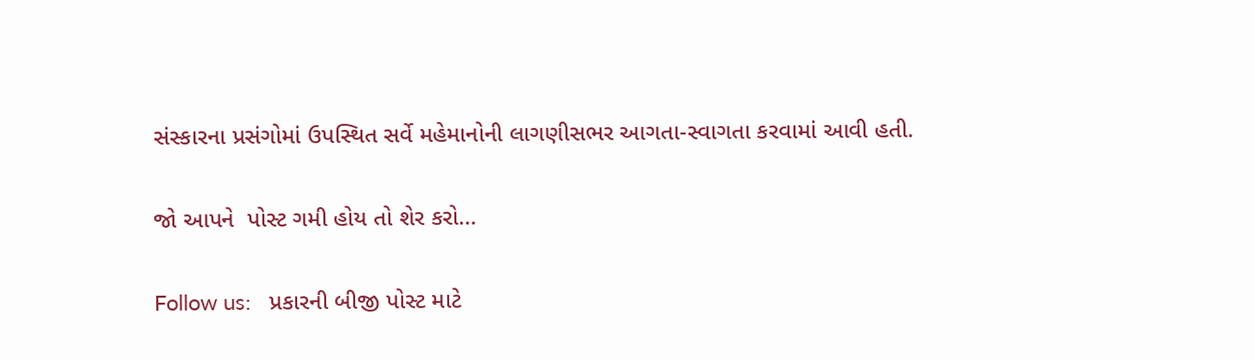સંસ્કારના પ્રસંગોમાં ઉપસ્થિત સર્વે મહેમાનોની લાગણીસભર આગતા-સ્વાગતા કરવામાં આવી હતી.

જો આપને  પોસ્ટ ગમી હોય તો શેર કરો...

Follow us:   પ્રકારની બીજી પોસ્ટ માટે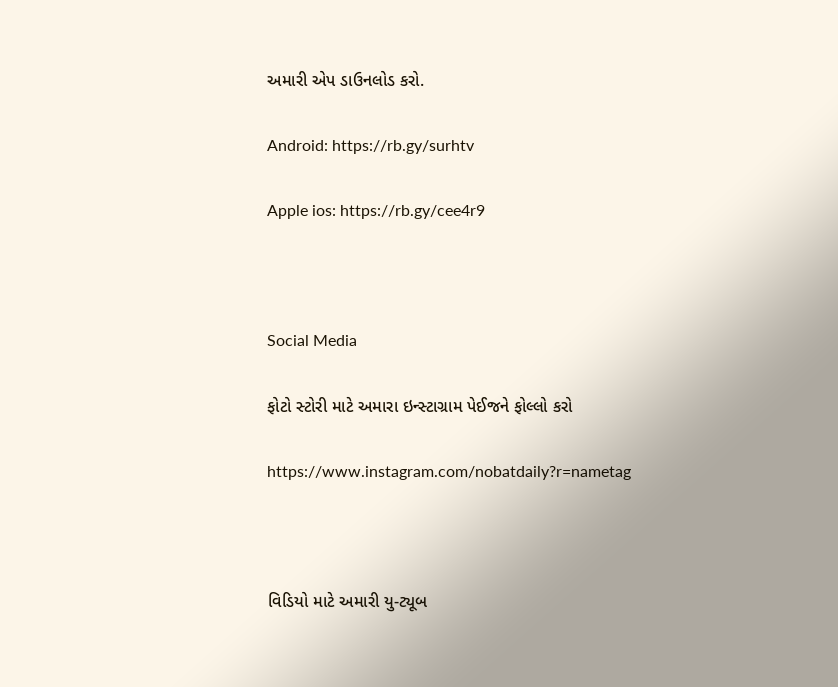અમારી એપ ડાઉનલોડ કરો.

Android: https://rb.gy/surhtv

Apple ios: https://rb.gy/cee4r9



Social Media

ફોટો સ્ટોરી માટે અમારા ઇન્સ્ટાગ્રામ પેઈજને ફોલ્લો કરો

https://www.instagram.com/nobatdaily?r=nametag



વિડિયો માટે અમારી યુ-ટ્યૂબ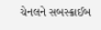ચેનલને સબસ્ક્રાઈબ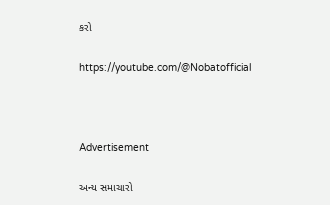કરો

https://youtube.com/@Nobatofficial



Advertisement

અન્ય સમાચારો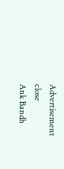Advertisement
close
Ank Bandh